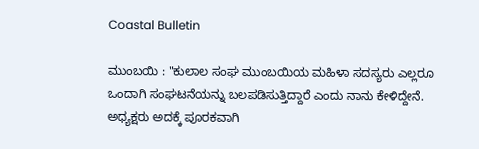Coastal Bulletin

ಮುಂಬಯಿ : "ಕುಲಾಲ ಸಂಘ ಮುಂಬಯಿಯ ಮಹಿಳಾ ಸದಸ್ಯರು ಎಲ್ಲರೂ ಒಂದಾಗಿ ಸಂಘಟನೆಯನ್ನು ಬಲಪಡಿಸುತ್ತಿದ್ದಾರೆ ಎಂದು ನಾನು ಕೇಳಿದ್ದೇನೆ. ಅಧ್ಯಕ್ಷರು ಅದಕ್ಕೆ ಪೂರಕವಾಗಿ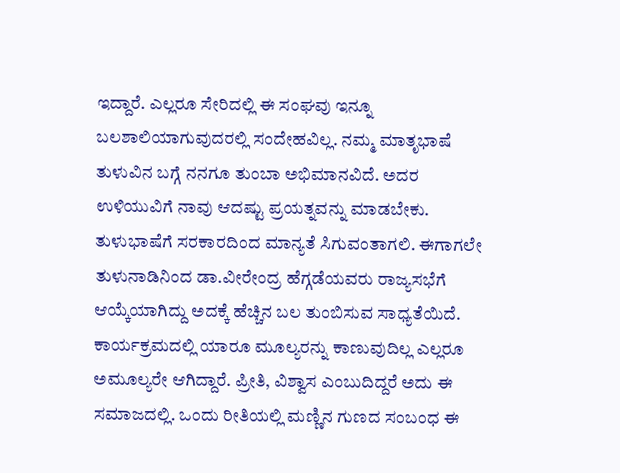ಇದ್ದಾರೆ. ಎಲ್ಲರೂ ಸೇರಿದಲ್ಲಿ ಈ ಸಂಘವು ಇನ್ನೂ ಬಲಶಾಲಿಯಾಗುವುದರಲ್ಲಿ ಸಂದೇಹವಿಲ್ಲ. ನಮ್ಮ ಮಾತೃಭಾಷೆ ತುಳುವಿನ ಬಗ್ಗೆ ನನಗೂ ತುಂಬಾ ಅಭಿಮಾನವಿದೆ. ಅದರ ಉಳಿಯುವಿಗೆ ನಾವು ಆದಷ್ಟು ಪ್ರಯತ್ನವನ್ನು ಮಾಡಬೇಕು. ತುಳುಭಾಷೆಗೆ ಸರಕಾರದಿಂದ ಮಾನ್ಯತೆ ಸಿಗುವಂತಾಗಲಿ. ಈಗಾಗಲೇ ತುಳುನಾಡಿನಿಂದ ಡಾ.ವೀರೇಂದ್ರ ಹೆಗ್ಗಡೆಯವರು ರಾಜ್ಯಸಭೆಗೆ ಆಯ್ಕೆಯಾಗಿದ್ದು ಅದಕ್ಕೆ ಹೆಚ್ಚಿನ ಬಲ ತುಂಬಿಸುವ ಸಾಧ್ಯತೆಯಿದೆ. ಕಾರ್ಯಕ್ರಮದಲ್ಲಿ ಯಾರೂ ಮೂಲ್ಯರನ್ನು ಕಾಣುವುದಿಲ್ಲ ಎಲ್ಲರೂ ಅಮೂಲ್ಯರೇ ಆಗಿದ್ದಾರೆ. ಪ್ರೀತಿ, ವಿಶ್ವಾಸ ಎಂಬುದಿದ್ದರೆ ಅದು ಈ ಸಮಾಜದಲ್ಲಿ. ಒಂದು ರೀತಿಯಲ್ಲಿ ಮಣ್ಣಿನ ಗುಣದ ಸಂಬಂಧ ಈ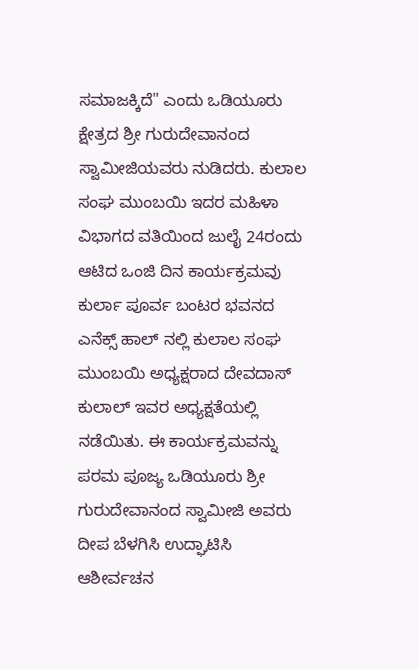ಸಮಾಜಕ್ಕಿದೆ" ಎಂದು ಒಡಿಯೂರು ಕ್ಷೇತ್ರದ ಶ್ರೀ ಗುರುದೇವಾನಂದ ಸ್ವಾಮೀಜಿಯವರು ನುಡಿದರು. ಕುಲಾಲ ಸಂಘ ಮುಂಬಯಿ ಇದರ ಮಹಿಳಾ ವಿಭಾಗದ ವತಿಯಿಂದ ಜುಲೈ 24ರಂದು ಆಟಿದ ಒಂಜಿ ದಿನ ಕಾರ್ಯಕ್ರಮವು ಕುರ್ಲಾ ಪೂರ್ವ ಬಂಟರ ಭವನದ ಎನೆಕ್ಸ್ ಹಾಲ್ ನಲ್ಲಿ ಕುಲಾಲ ಸಂಘ ಮುಂಬಯಿ ಅಧ್ಯಕ್ಷರಾದ ದೇವದಾಸ್ ಕುಲಾಲ್ ಇವರ ಅಧ್ಯಕ್ಷತೆಯಲ್ಲಿ ನಡೆಯಿತು. ಈ ಕಾರ್ಯಕ್ರಮವನ್ನು ಪರಮ ಪೂಜ್ಯ ಒಡಿಯೂರು ಶ್ರೀ ಗುರುದೇವಾನಂದ ಸ್ವಾಮೀಜಿ ಅವರು ದೀಪ ಬೆಳಗಿಸಿ ಉದ್ಘಾಟಿಸಿ ಆಶೀರ್ವಚನ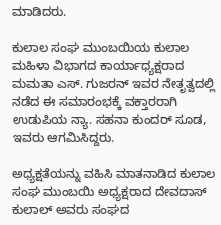ಮಾಡಿದರು.

ಕುಲಾಲ ಸಂಘ ಮುಂಬಯಿಯ ಕುಲಾಲ ಮಹಿಳಾ ವಿಭಾಗದ ಕಾರ್ಯಾಧ್ಯಕ್ಷರಾದ ಮಮತಾ ಎಸ್. ಗುಜರನ್ ಇವರ ನೇತೃತ್ವದಲ್ಲಿ ನಡೆದ ಈ ಸಮಾರಂಭಕ್ಕೆ ವಕ್ತಾರರಾಗಿ ಉಡುಪಿಯ ನ್ಯಾ. ಸಹನಾ ಕುಂದರ್ ಸೂಡ, ಇವರು ಆಗಮಿಸಿದ್ದರು.

ಅಧ್ಯಕ್ಷತೆಯನ್ನು ವಹಿಸಿ ಮಾತನಾಡಿದ ಕುಲಾಲ ಸಂಘ ಮುಂಬಯಿ ಅಧ್ಯಕ್ಷರಾದ ದೇವದಾಸ್ ಕುಲಾಲ್ ಅವರು ಸಂಘದ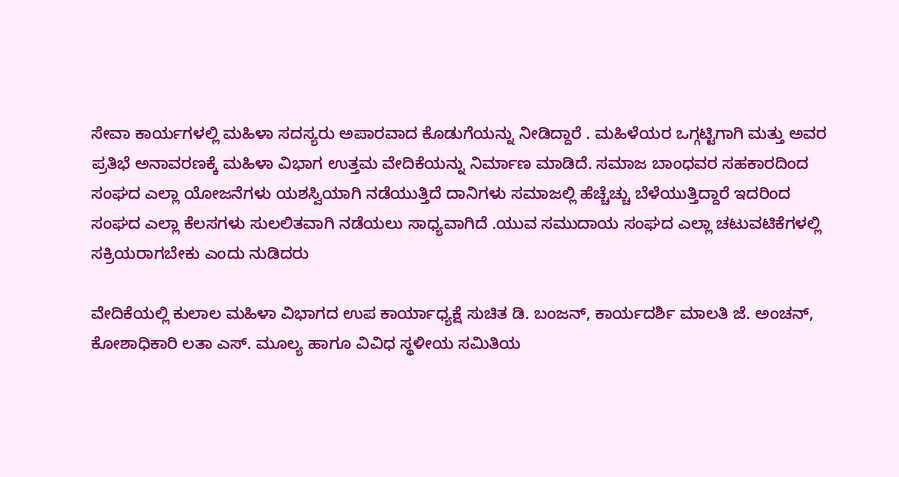ಸೇವಾ ಕಾರ್ಯಗಳಲ್ಲಿ ಮಹಿಳಾ ಸದಸ್ಯರು ಅಪಾರವಾದ ಕೊಡುಗೆಯನ್ನು ನೀಡಿದ್ದಾರೆ . ಮಹಿಳೆಯರ ಒಗ್ಗಟ್ಟಿಗಾಗಿ ಮತ್ತು ಅವರ ಪ್ರತಿಭೆ ಅನಾವರಣಕ್ಕೆ ಮಹಿಳಾ ವಿಭಾಗ ಉತ್ತಮ ವೇದಿಕೆಯನ್ನು ನಿರ್ಮಾಣ ಮಾಡಿದೆ. ಸಮಾಜ ಬಾಂಧವರ ಸಹಕಾರದಿಂದ ಸಂಘದ ಎಲ್ಲಾ ಯೋಜನೆಗಳು ಯಶಸ್ವಿಯಾಗಿ ನಡೆಯುತ್ತಿದೆ ದಾನಿಗಳು ಸಮಾಜಲ್ಲಿ ಹೆಚ್ಚೆಚ್ಚು ಬೆಳೆಯುತ್ತಿದ್ದಾರೆ ಇದರಿಂದ ಸಂಘದ ಎಲ್ಲಾ ಕೆಲಸಗಳು ಸುಲಲಿತವಾಗಿ ನಡೆಯಲು ಸಾಧ್ಯವಾಗಿದೆ .ಯುವ ಸಮುದಾಯ ಸಂಘದ ಎಲ್ಲಾ ಚಟುವಟಿಕೆಗಳಲ್ಲಿ ಸಕ್ರಿಯರಾಗಬೇಕು ಎಂದು ನುಡಿದರು

ವೇದಿಕೆಯಲ್ಲಿ ಕುಲಾಲ ಮಹಿಳಾ ವಿಭಾಗದ ಉಪ ಕಾರ್ಯಾಧ್ಯಕ್ಷೆ ಸುಚಿತ ಡಿ. ಬಂಜನ್, ಕಾರ್ಯದರ್ಶಿ ಮಾಲತಿ ಜೆ. ಅಂಚನ್, ಕೋಶಾಧಿಕಾರಿ ಲತಾ ಎಸ್. ಮೂಲ್ಯ ಹಾಗೂ ವಿವಿಧ ಸ್ಥಳೀಯ ಸಮಿತಿಯ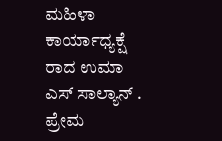ಮಹಿಳಾ ಕಾರ್ಯಾಧ್ಯಕ್ಷೆ ರಾದ ಉಮಾ ಎಸ್ ಸಾಲ್ಯಾನ್ . ಪ್ರೇಮ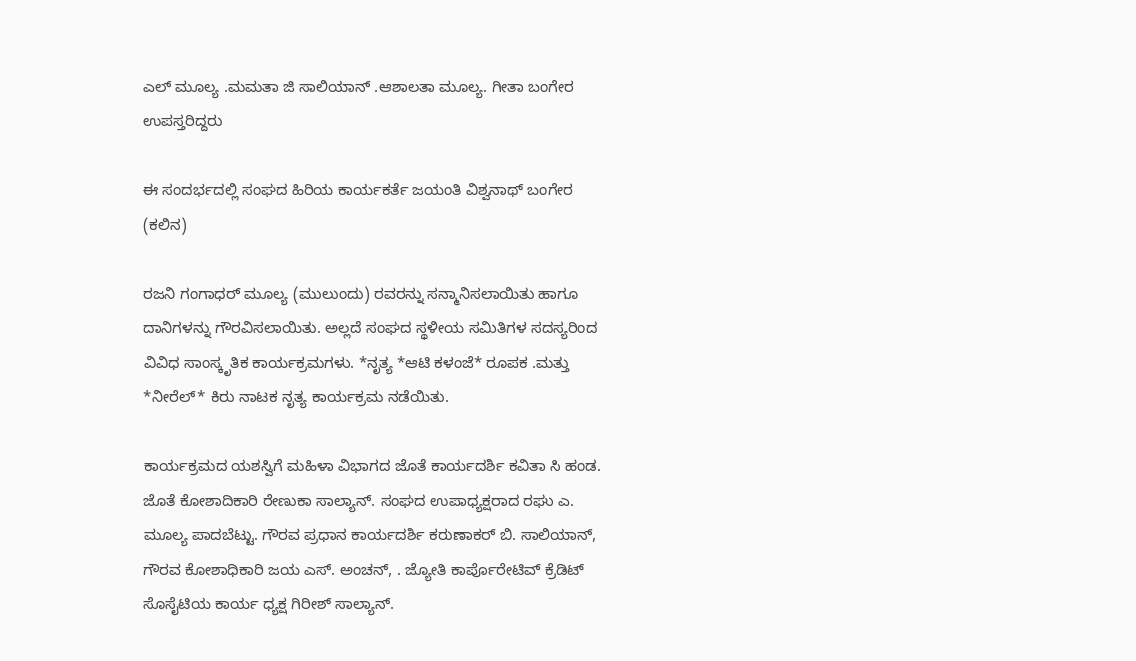ಎಲ್ ಮೂಲ್ಯ .ಮಮತಾ ಜಿ ಸಾಲಿಯಾನ್ .ಆಶಾಲತಾ ಮೂಲ್ಯ. ಗೀತಾ ಬಂಗೇರ ಉಪಸ್ತರಿದ್ದರು

ಈ ಸಂದರ್ಭದಲ್ಲಿ ಸಂಘದ ಹಿರಿಯ ಕಾರ್ಯಕರ್ತೆ ಜಯಂತಿ ವಿಶ್ವನಾಥ್ ಬಂಗೇರ (ಕಲಿನ)

ರಜನಿ ಗಂಗಾಧರ್ ಮೂಲ್ಯ (ಮುಲುಂದು) ರವರನ್ನು ಸನ್ಮಾನಿಸಲಾಯಿತು ಹಾಗೂ ದಾನಿಗಳನ್ನು ಗೌರವಿಸಲಾಯಿತು. ಅಲ್ಲದೆ ಸಂಘದ ಸ್ಥಳೀಯ ಸಮಿತಿಗಳ ಸದಸ್ಯರಿಂದ ವಿವಿಧ ಸಾಂಸ್ಕೃತಿಕ ಕಾರ್ಯಕ್ರಮಗಳು. *ನೃತ್ಯ *ಆಟಿ ಕಳಂಜೆ* ರೂಪಕ .ಮತ್ತು *ನೀರೆಲ್* ಕಿರು ನಾಟಕ ನೃತ್ಯ ಕಾರ್ಯಕ್ರಮ ನಡೆಯಿತು.

ಕಾರ್ಯಕ್ರಮದ ಯಶಸ್ವಿಗೆ ಮಹಿಳಾ ವಿಭಾಗದ ಜೊತೆ ಕಾರ್ಯದರ್ಶಿ ಕವಿತಾ ಸಿ ಹಂಡ. ಜೊತೆ ಕೋಶಾದಿಕಾರಿ ರೇಣುಕಾ ಸಾಲ್ಯಾನ್. ಸಂಘದ ಉಪಾಧ್ಯಕ್ಷರಾದ ರಘು ಎ. ಮೂಲ್ಯ ಪಾದಬೆಟ್ಟು. ಗೌರವ ಪ್ರಧಾನ ಕಾರ್ಯದರ್ಶಿ ಕರುಣಾಕರ್ ಬಿ. ಸಾಲಿಯಾನ್, ಗೌರವ ಕೋಶಾಧಿಕಾರಿ ಜಯ ಎಸ್. ಅಂಚನ್, . ಜ್ಯೋತಿ ಕಾರ್ಪೊರೇಟಿವ್ ಕ್ರೆಡಿಟ್ ಸೊಸೈಟಿಯ ಕಾರ್ಯ ಧ್ಯಕ್ಷ ಗಿರೀಶ್ ಸಾಲ್ಯಾನ್.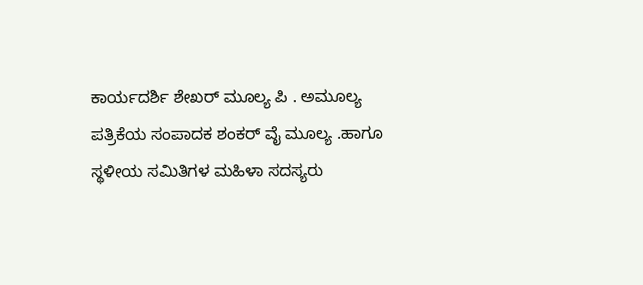ಕಾರ್ಯದರ್ಶಿ ಶೇಖರ್ ಮೂಲ್ಯ ಪಿ . ಅಮೂಲ್ಯ ಪತ್ರಿಕೆಯ ಸಂಪಾದಕ ಶಂಕರ್ ವೈ ಮೂಲ್ಯ .ಹಾಗೂ ಸ್ಥಳೀಯ ಸಮಿತಿಗಳ ಮಹಿಳಾ ಸದಸ್ಯರು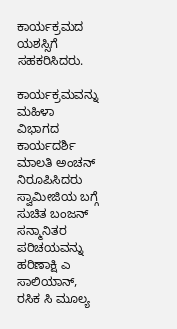ಕಾರ್ಯಕ್ರಮದ ಯಶಸ್ಸಿಗೆ ಸಹಕರಿಸಿದರು.

ಕಾರ್ಯಕ್ರಮವನ್ನು ಮಹಿಳಾ ವಿಭಾಗದ ಕಾರ್ಯದರ್ಶಿ ಮಾಲತಿ ಅಂಚನ್ ನಿರೂಪಿಸಿದರು ಸ್ವಾಮೀಜಿಯ ಬಗ್ಗೆ ಸುಚಿತ ಬಂಜನ್ ಸನ್ಮಾನಿತರ ಪರಿಚಯವನ್ನು ಹರಿಣಾಕ್ಷಿ ಎ ಸಾಲಿಯಾನ್, ರಸಿಕ ಸಿ ಮೂಲ್ಯ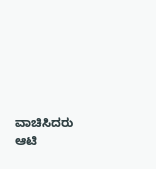ವಾಚಿಸಿದರು ಆಟಿ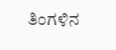ತಿಂಗಳಿನ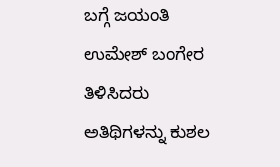ಬಗ್ಗೆ ಜಯಂತಿ ಉಮೇಶ್ ಬಂಗೇರ ತಿಳಿಸಿದರು ಅತಿಥಿಗಳನ್ನು ಕುಶಲ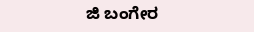ಜಿ ಬಂಗೇರ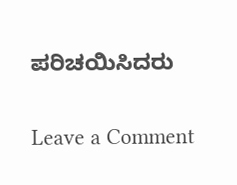ಪರಿಚಯಿಸಿದರು

Leave a Comment